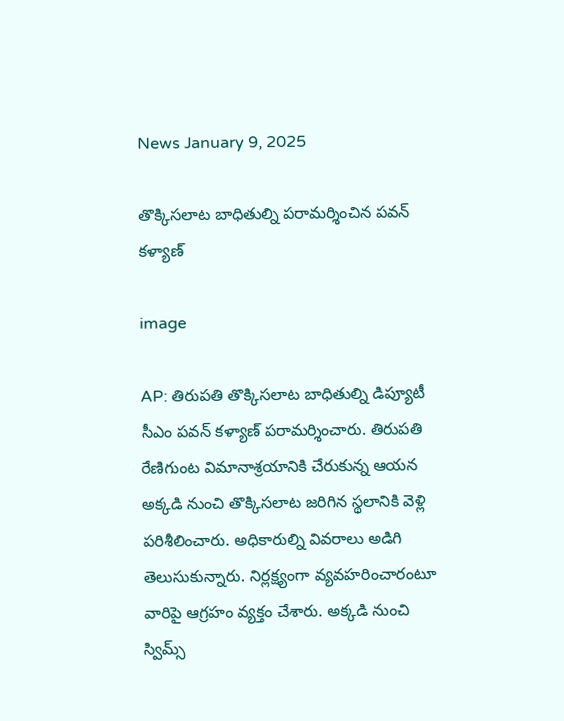News January 9, 2025

తొక్కిసలాట బాధితుల్ని పరామర్శించిన పవన్ కళ్యాణ్

image

AP: తిరుపతి తొక్కిసలాట బాధితుల్ని డిప్యూటీ సీఎం పవన్ కళ్యాణ్ పరామర్శించారు. తిరుపతి రేణిగుంట విమానాశ్రయానికి చేరుకున్న ఆయన అక్కడి నుంచి తొక్కిసలాట జరిగిన స్థలానికి వెళ్లి పరిశీలించారు. అధికారుల్ని వివరాలు అడిగి తెలుసుకున్నారు. నిర్లక్ష్యంగా వ్యవహరించారంటూ వారిపై ఆగ్రహం వ్యక్తం చేశారు. అక్కడి నుంచి స్విమ్స్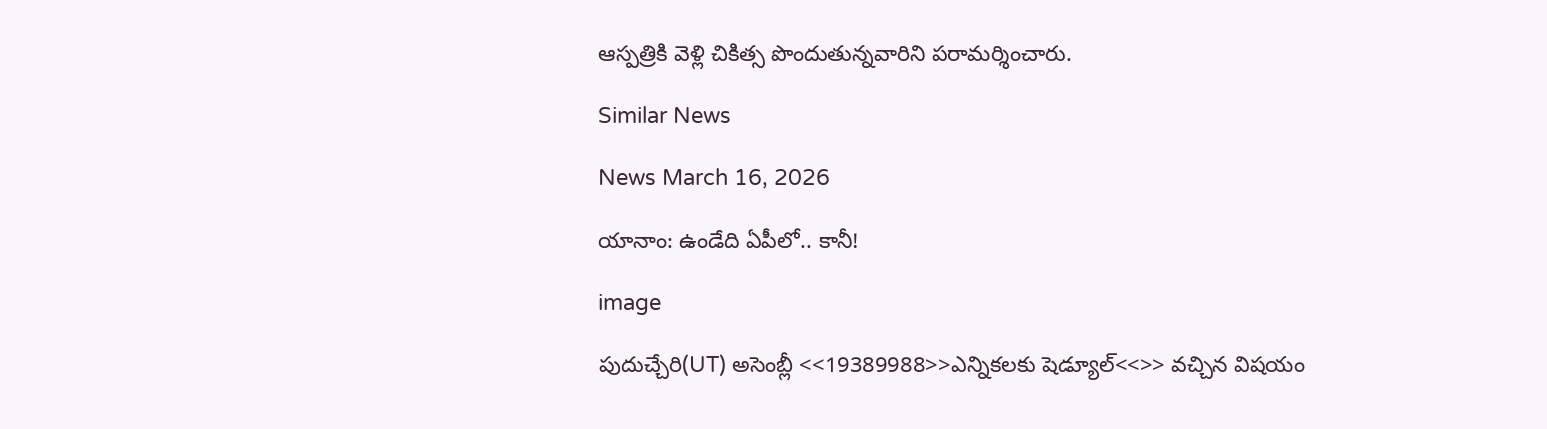ఆస్పత్రికి వెళ్లి చికిత్స పొందుతున్నవారిని పరామర్శించారు.

Similar News

News March 16, 2026

యానాం: ఉండేది ఏపీలో.. కానీ!

image

పుదుచ్చేరి(UT) అసెంబ్లీ <<19389988>>ఎన్నికలకు షెడ్యూల్<<>> వచ్చిన విషయం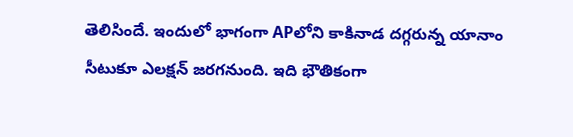తెలిసిందే. ఇందులో భాగంగా APలోని కాకినాడ దగ్గరున్న యానాం సీటుకూ ఎలక్షన్ జరగనుంది. ఇది భౌతికంగా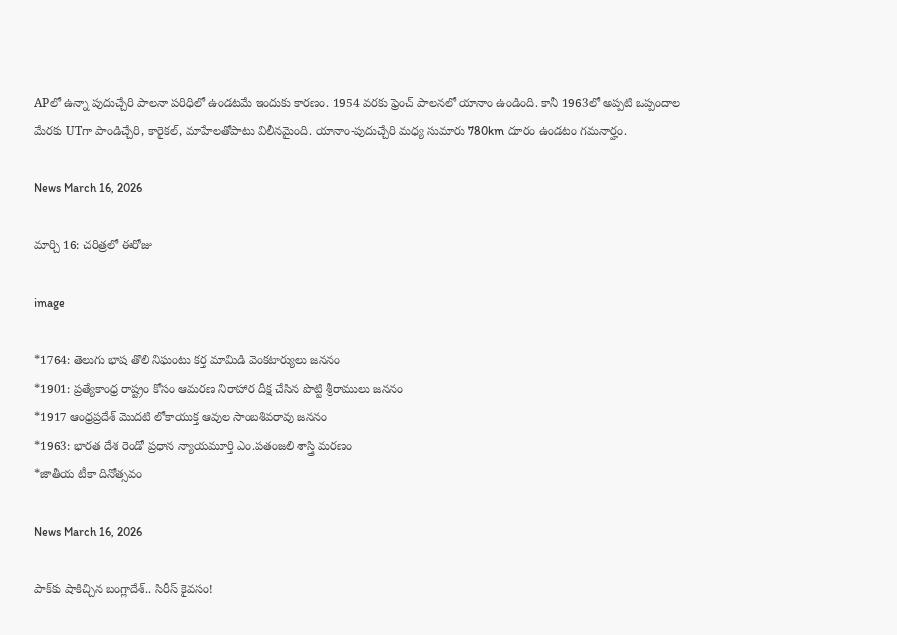APలో ఉన్నా పుదుచ్చేరి పాలనా పరిధిలో ఉండటమే ఇందుకు కారణం. 1954 వరకు ఫ్రెంచ్ పాలనలో యానాం ఉండింది. కానీ 1963లో అప్పటి ఒప్పందాల మేరకు UTగా పాండిచ్చేరి, కారైకల్, మాహేలతోపాటు విలీనమైంది. యానాం-పుదుచ్చేరి మధ్య సుమారు 780km దూరం ఉండటం గమనార్హం.

News March 16, 2026

మార్చి 16: చరిత్రలో ఈరోజు

image

*1764: తెలుగు భాష తొలి నిఘంటు కర్త మామిడి వెంకటార్యులు జననం
*1901: ప్రత్యేకాంధ్ర రాష్ట్రం కోసం ఆమరణ నిరాహార దీక్ష చేసిన పొట్టి శ్రీరాములు జననం
*1917 ఆంధ్రప్రదేశ్ మెుదటి లోకాయుక్త ఆవుల సాంబశివరావు జననం
*1963: భారత దేశ రెండో ప్రధాన న్యాయమూర్తి ఎం.పతంజలి శాస్త్రి మరణం
*జాతీయ టీకా దినోత్సవం

News March 16, 2026

పాక్‌కు షాకిచ్చిన బంగ్లాదేశ్.. సిరీస్ కైవసం!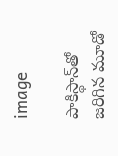image

పాకిస్థాన్‌తో జరిగిన మూడో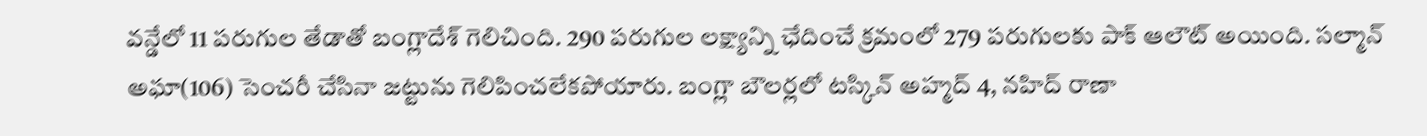వన్డేలో 11 పరుగుల తేడాతో బంగ్లాదేశ్ గెలిచింది. 290 పరుగుల లక్ష్యాన్ని ఛేదించే క్రమంలో 279 పరుగులకు పాక్ ఆలౌట్ అయింది. సల్మాన్ అఘా(106) సెంచరీ చేసినా జట్టును గెలిపించలేకపోయారు. బంగ్లా బౌలర్లలో టస్కిన్ అహ్మద్ 4, నహిద్ రాణా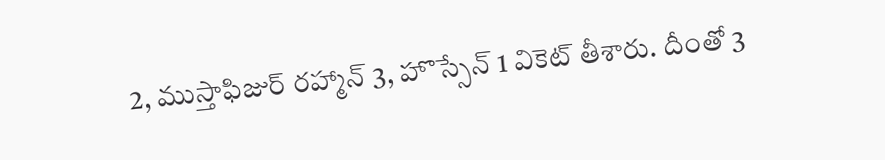2, ముస్తాఫిజుర్ రహ్మాన్ 3, హొస్సేన్ 1 వికెట్ తీశారు. దీంతో 3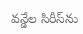వన్డేల సిరీస్‌ను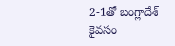2-1తో బంగ్లాదేశ్ కైవసం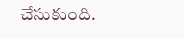చేసుకుంది.